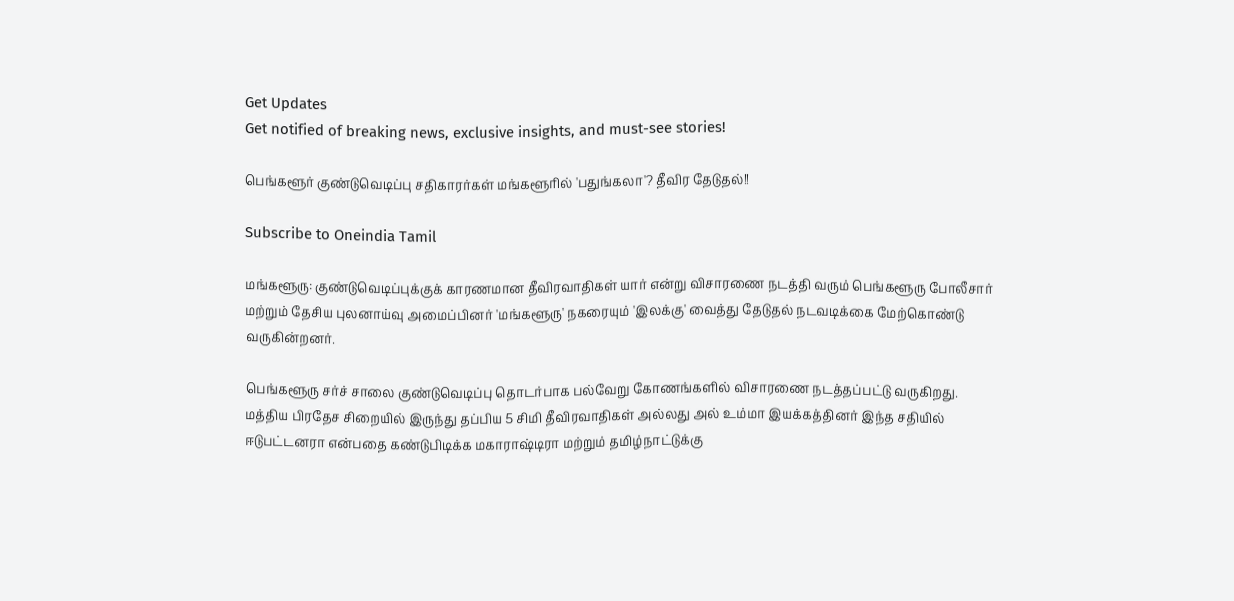Get Updates
Get notified of breaking news, exclusive insights, and must-see stories!

பெங்களூர் குண்டுவெடிப்பு சதிகாரர்கள் மங்களூரில் 'பதுங்கலா'? தீவிர தேடுதல்!!

Subscribe to Oneindia Tamil

மங்களூரு: குண்டுவெடிப்புக்குக் காரணமான தீவிரவாதிகள் யார் என்று விசாரணை நடத்தி வரும் பெங்களூரு போலீசார் மற்றும் தேசிய புலனாய்வு அமைப்பினர் 'மங்களூரு' நகரையும் 'இலக்கு' வைத்து தேடுதல் நடவடிக்கை மேற்கொண்டு வருகின்றனர்.

பெங்களூரு சர்ச் சாலை குண்டுவெடிப்பு தொடர்பாக பல்வேறு கோணங்களில் விசாரணை நடத்தப்பட்டு வருகிறது. மத்திய பிரதேச சிறையில் இருந்து தப்பிய 5 சிமி தீவிரவாதிகள் அல்லது அல் உம்மா இயக்கத்தினர் இந்த சதியில் ஈடுபட்டனரா என்பதை கண்டுபிடிக்க மகாராஷ்டிரா மற்றும் தமிழ்நாட்டுக்கு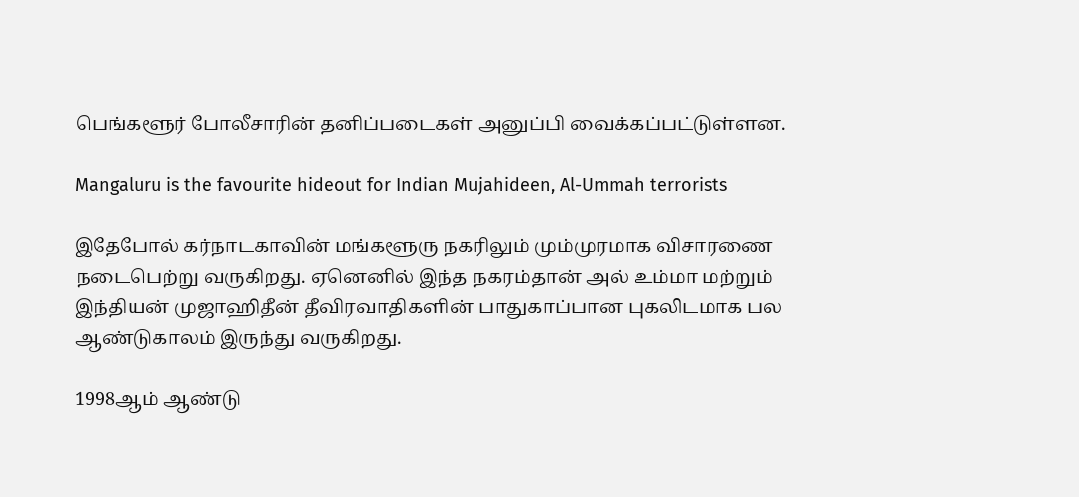பெங்களூர் போலீசாரின் தனிப்படைகள் அனுப்பி வைக்கப்பட்டுள்ளன.

Mangaluru is the favourite hideout for Indian Mujahideen, Al-Ummah terrorists

இதேபோல் கர்நாடகாவின் மங்களூரு நகரிலும் மும்முரமாக விசாரணை நடைபெற்று வருகிறது. ஏனெனில் இந்த நகரம்தான் அல் உம்மா மற்றும் இந்தியன் முஜாஹிதீன் தீவிரவாதிகளின் பாதுகாப்பான புகலிடமாக பல ஆண்டுகாலம் இருந்து வருகிறது.

1998ஆம் ஆண்டு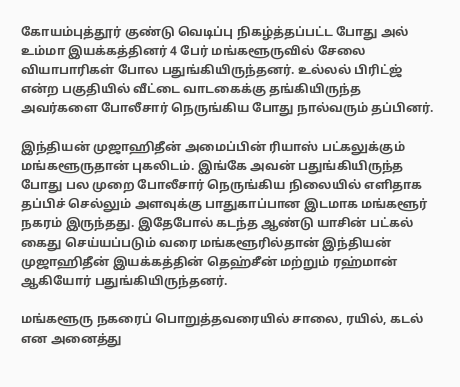கோயம்புத்தூர் குண்டு வெடிப்பு நிகழ்த்தப்பட்ட போது அல் உம்மா இயக்கத்தினர் 4 பேர் மங்களூருவில் சேலை வியாபாரிகள் போல பதுங்கியிருந்தனர். உல்லல் பிரிட்ஜ் என்ற பகுதியில் வீட்டை வாடகைக்கு தங்கியிருந்த அவர்களை போலீசார் நெருங்கிய போது நால்வரும் தப்பினர்.

இந்தியன் முஜாஹிதீன் அமைப்பின் ரியாஸ் பட்கலுக்கும் மங்களூருதான் புகலிடம். இங்கே அவன் பதுங்கியிருந்த போது பல முறை போலீசார் நெருங்கிய நிலையில் எளிதாக தப்பிச் செல்லும் அளவுக்கு பாதுகாப்பான இடமாக மங்களூர் நகரம் இருந்தது. இதேபோல் கடந்த ஆண்டு யாசின் பட்கல் கைது செய்யப்படும் வரை மங்களூரில்தான் இந்தியன் முஜாஹிதீன் இயக்கத்தின் தெஹ்சீன் மற்றும் ரஹ்மான் ஆகியோர் பதுங்கியிருந்தனர்.

மங்களூரு நகரைப் பொறுத்தவரையில் சாலை, ரயில், கடல் என அனைத்து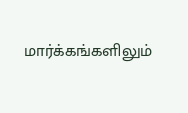மார்க்கங்களிலும்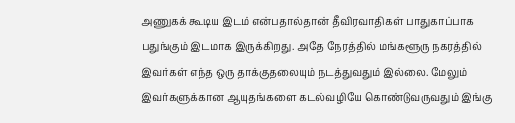அணுகக் கூடிய இடம் என்பதால்தான் தீவிரவாதிகள் பாதுகாப்பாக பதுங்கும் இடமாக இருக்கிறது. அதே நேரத்தில் மங்களூரு நகரத்தில் இவர்கள் எந்த ஒரு தாக்குதலையும் நடத்துவதும் இல்லை. மேலும் இவர்களுக்கான ஆயுதங்களை கடல்வழியே கொண்டுவருவதும் இங்கு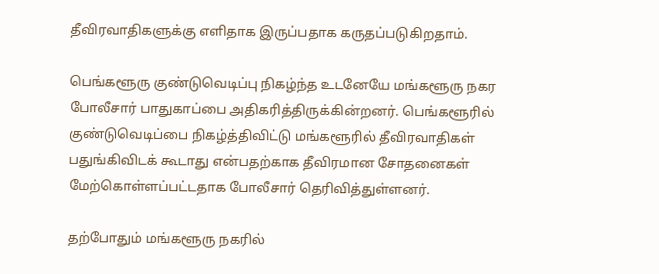தீவிரவாதிகளுக்கு எளிதாக இருப்பதாக கருதப்படுகிறதாம்.

பெங்களூரு குண்டுவெடிப்பு நிகழ்ந்த உடனேயே மங்களூரு நகர போலீசார் பாதுகாப்பை அதிகரித்திருக்கின்றனர். பெங்களூரில் குண்டுவெடிப்பை நிகழ்த்திவிட்டு மங்களூரில் தீவிரவாதிகள் பதுங்கிவிடக் கூடாது என்பதற்காக தீவிரமான சோதனைகள் மேற்கொள்ளப்பட்டதாக போலீசார் தெரிவித்துள்ளனர்.

தற்போதும் மங்களூரு நகரில்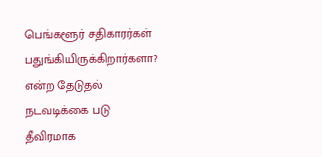பெங்களூர் சதிகாரர்கள் பதுங்கியிருக்கிறார்களா? என்ற தேடுதல் நடவடிக்கை படு தீவிரமாக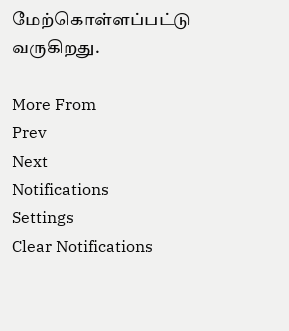மேற்கொள்ளப்பட்டு வருகிறது.

More From
Prev
Next
Notifications
Settings
Clear Notifications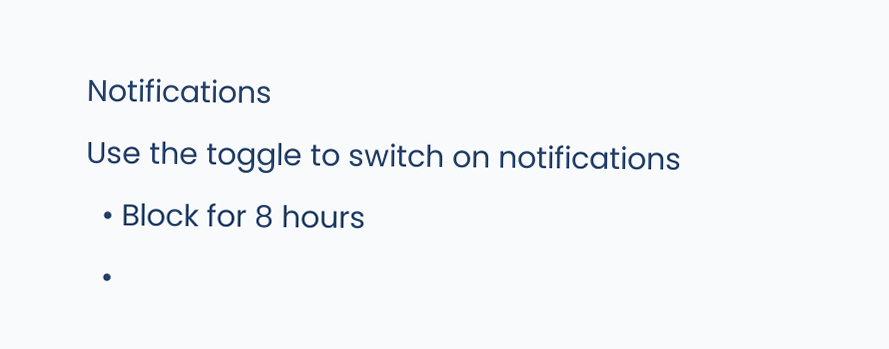Notifications
Use the toggle to switch on notifications
  • Block for 8 hours
  •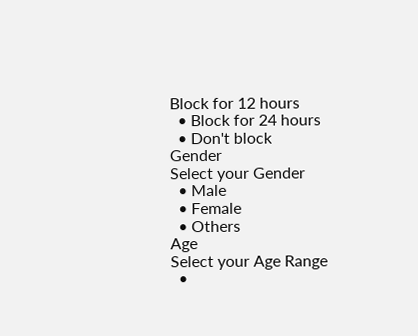Block for 12 hours
  • Block for 24 hours
  • Don't block
Gender
Select your Gender
  • Male
  • Female
  • Others
Age
Select your Age Range
  •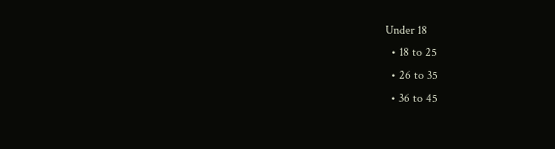Under 18
  • 18 to 25
  • 26 to 35
  • 36 to 45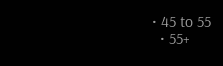• 45 to 55
  • 55+